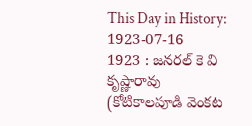This Day in History: 1923-07-16
1923 : జనరల్ కె వి కృష్ణారావు (కోటికాలపూడి వెంకట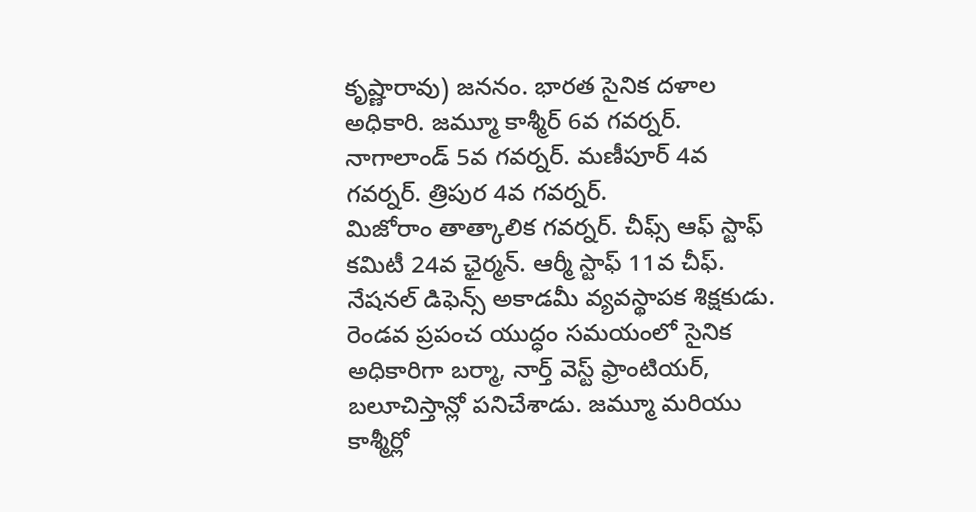కృష్ణారావు) జననం. భారత సైనిక దళాల అధికారి. జమ్మూ కాశ్మీర్ 6వ గవర్నర్. నాగాలాండ్ 5వ గవర్నర్. మణీపూర్ 4వ గవర్నర్. త్రిపుర 4వ గవర్నర్.
మిజోరాం తాత్కాలిక గవర్నర్. చీఫ్స్ ఆఫ్ స్టాఫ్ కమిటీ 24వ ఛైర్మన్. ఆర్మీ స్టాఫ్ 11వ చీఫ్. నేషనల్ డిఫెన్స్ అకాడమీ వ్యవస్థాపక శిక్షకుడు. రెండవ ప్రపంచ యుద్ధం సమయంలో సైనిక అధికారిగా బర్మా, నార్త్ వెస్ట్ ఫ్రాంటియర్, బలూచిస్తాన్లో పనిచేశాడు. జమ్మూ మరియు కాశ్మీర్లో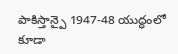పాకిస్తాన్పై 1947-48 యుద్ధంలో కూడా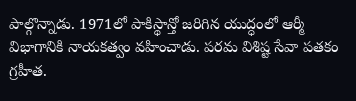పాల్గొన్నాడు. 1971లో పాకిస్థాన్తో జరిగిన యుద్ధంలో ఆర్మీ విభాగానికి నాయకత్వం వహించాడు. పరమ విశిష్ట సేవా పతకం గ్రహీత.